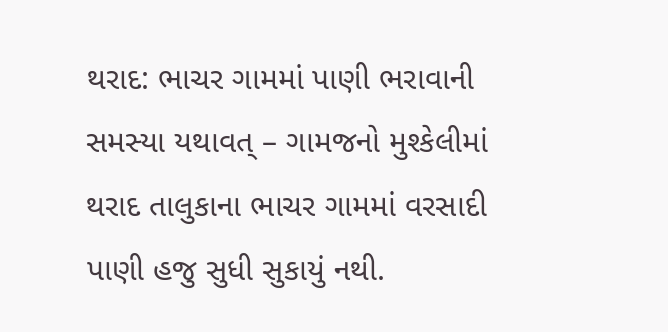થરાદ: ભાચર ગામમાં પાણી ભરાવાની સમસ્યા યથાવત્ – ગામજનો મુશ્કેલીમાં
થરાદ તાલુકાના ભાચર ગામમાં વરસાદી પાણી હજુ સુધી સુકાયું નથી.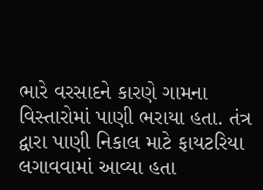ભારે વરસાદને કારણે ગામના વિસ્તારોમાં પાણી ભરાયા હતા. તંત્ર દ્વારા પાણી નિકાલ માટે ફાયટરિયા લગાવવામાં આવ્યા હતા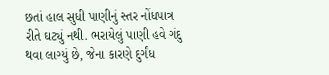છતાં હાલ સુધી પાણીનું સ્તર નોંધપાત્ર રીતે ઘટ્યું નથી. ભરાયેલું પાણી હવે ગંદુ થવા લાગ્યું છે, જેના કારણે દુર્ગંધ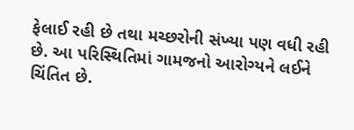ફેલાઈ રહી છે તથા મચ્છરોની સંખ્યા પણ વધી રહી છે. આ પરિસ્થિતિમાં ગામજનો આરોગ્યને લઈને ચિંતિત છે.